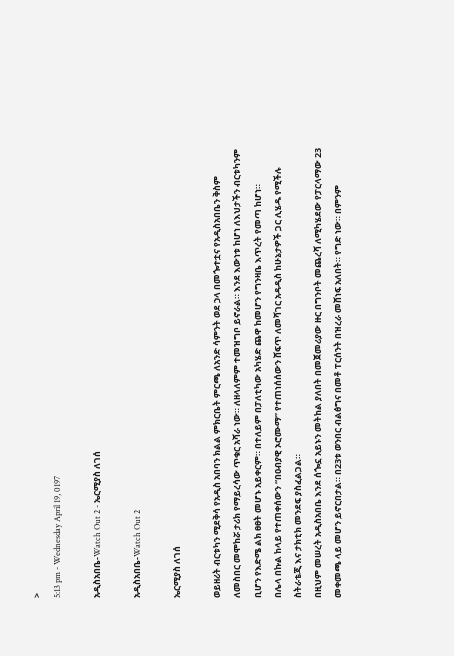>
5:13 pm - Wednesday April 19, 0197

አዲስአበቤ-Watch Out 2 - ኤርሚያስ ለገሰ

አዲስአበቤ-Watch Out 2

ኤርሚያስ ለገሰ

ወይዘሪት ብርቱካን ሚደቅሳ የአዲስ አበባን ክልል ምክርቤት ምርጫ ለአንድ ሳምንት ወደ ኃላ በመጐተቷና የአዲስአበቤን ቅስም ለመስበር መሞከሯ ታሪክ የማይረሳው ጥቁር አሻራ ነው። ለዘላለምም ተመዝግቦ ይኖራል። እንደ እውነቱ ከሆነ ለእህታችን ብርቱካንም ቢሆን የእድሜ ልክ ፀፀት መሆኑ አይቀርም። በተለይም በፓለቲካው አካሄድ ጨዋ ከመሆን የግንዛቤ እጥረት የመጣ ከሆነ።
በሌላ በኩል ከላይ የተጠቀሰውን “በዐብያዊ ኦሮሙማ” የተጠነሰሰውን ሸፍጥ ለመሻገር አዳዲስ ከሁኔታዎች ጋር ሊሄዱ የሚችሉ ስትራቴጂ እና ታክቲክ መንደፍ ያስፈልጋል።
በዚህም መሠረት አዲስአበቤ እንደ ሰጐኗ አይኑን መትከል ያለበት በመጀመሪያው ዙር በግንቦት መጨረሻ ለሚካሄደው የፓርላማው 23 መቀመጫ ላይ መሆን ይኖርበታል። በ23ቱ ወንበር ብልፅግና በመቶ ፐርሰንት በዝረራ መሸነፍ አለበት። የግድ ነው። በምንም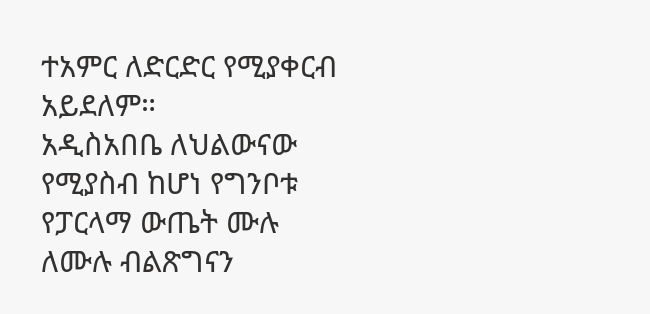ተአምር ለድርድር የሚያቀርብ አይደለም።
አዲስአበቤ ለህልውናው የሚያስብ ከሆነ የግንቦቱ የፓርላማ ውጤት ሙሉ ለሙሉ ብልጽግናን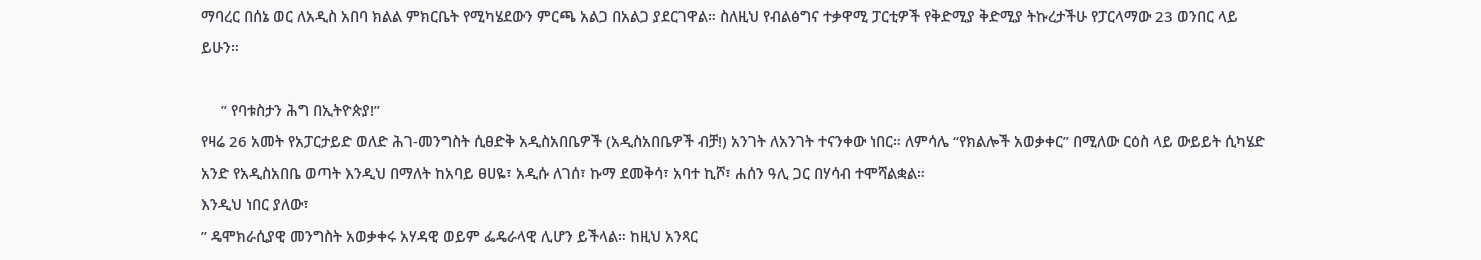ማባረር በሰኔ ወር ለአዲስ አበባ ክልል ምክርቤት የሚካሄደውን ምርጫ አልጋ በአልጋ ያደርገዋል። ስለዚህ የብልፅግና ተቃዋሚ ፓርቲዎች የቅድሚያ ቅድሚያ ትኩረታችሁ የፓርላማው 23 ወንበር ላይ ይሁን።

     ” የባቱስታን ሕግ በኢትዮጵያ!”
የዛሬ 26 አመት የአፓርታይድ ወለድ ሕገ-መንግስት ሲፀድቅ አዲስአበቤዎች (አዲስአበቤዎች ብቻ!) አንገት ለአንገት ተናንቀው ነበር። ለምሳሌ “የክልሎች አወቃቀር” በሚለው ርዕስ ላይ ውይይት ሲካሄድ አንድ የአዲስአበቤ ወጣት እንዲህ በማለት ከአባይ ፀሀዬ፣ አዲሱ ለገሰ፣ ኩማ ደመቅሳ፣ አባተ ኪሾ፣ ሐሰን ዓሊ ጋር በሃሳብ ተሞሻልቋል።
እንዲህ ነበር ያለው፣
” ዴሞክራሲያዊ መንግስት አወቃቀሩ አሃዳዊ ወይም ፌዴራላዊ ሊሆን ይችላል። ከዚህ አንጻር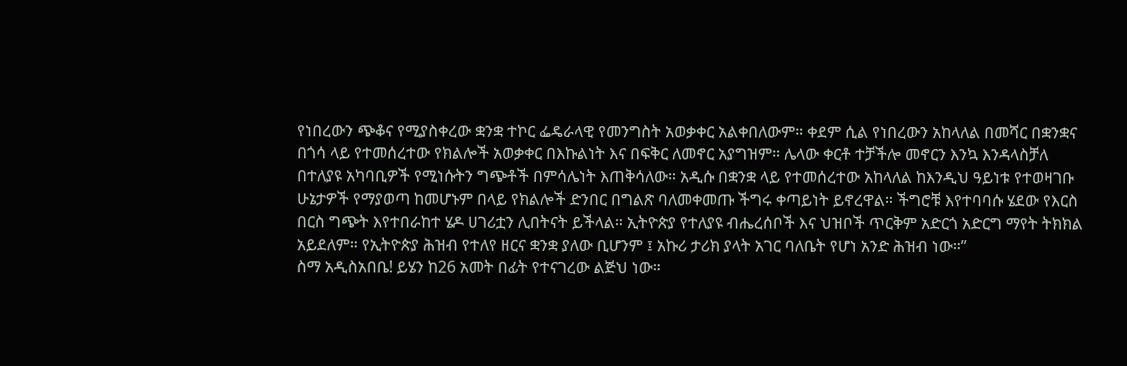የነበረውን ጭቆና የሚያስቀረው ቋንቋ ተኮር ፌዴራላዊ የመንግስት አወቃቀር አልቀበለውም። ቀደም ሲል የነበረውን አከላለል በመሻር በቋንቋና በጎሳ ላይ የተመሰረተው የክልሎች አወቃቀር በእኩልነት እና በፍቅር ለመኖር አያግዝም። ሌላው ቀርቶ ተቻችሎ መኖርን እንኳ እንዳላስቻለ በተለያዩ አካባቢዎች የሚነሱትን ግጭቶች በምሳሌነት እጠቅሳለው። አዲሱ በቋንቋ ላይ የተመሰረተው አከላለል ከእንዲህ ዓይነቱ የተወዛገቡ ሁኔታዎች የማያወጣ ከመሆኑም በላይ የክልሎች ድንበር በግልጽ ባለመቀመጡ ችግሩ ቀጣይነት ይኖረዋል። ችግሮቹ እየተባባሱ ሄደው የእርስ በርስ ግጭት እየተበራከተ ሄዶ ሀገሪቷን ሊበትናት ይችላል። ኢትዮጵያ የተለያዩ ብሔረሰቦች እና ህዝቦች ጥርቅም አድርጎ አድርግ ማየት ትክክል አይደለም። የኢትዮጵያ ሕዝብ የተለየ ዘርና ቋንቋ ያለው ቢሆንም ፤ አኩሪ ታሪክ ያላት አገር ባለቤት የሆነ አንድ ሕዝብ ነው።”
ስማ አዲስአበቤ! ይሄን ከ26 አመት በፊት የተናገረው ልጅህ ነው።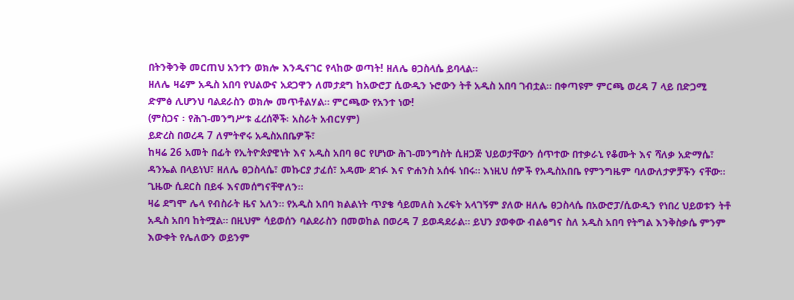በትንቅንቅ መርጠህ አንተን ወክሎ እንዲናገር የላከው ወጣት! ዘለሌ ፀጋስላሴ ይባላል።
ዘለሌ ዛሬም አዲስ አበባ የህልውና አደጋዋን ለመታደግ ከአውሮፓ ሲውዲን ኑሮውን ትቶ አዲስ አበባ ገብቷል። በቀጣዩም ምርጫ ወረዳ 7 ላይ በድጋሚ ድምፅ ሊሆንህ ባልደራስን ወክሎ መጥቶልሃል። ምርጫው የአንተ ነው!
(ምስጋና ፡ የሕገ-መንግሥቱ ፈረሰኞች፡ አስራት አብርሃም)
ይድረስ በወረዳ 7 ለምትኖሩ አዲስአበቤዎች፣
ከዛሬ 26 አመት በፊት የኢትዮጵያዊነት እና አዲስ አበባ ፀር የሆነው ሕገ-መንግስት ሲዘጋጅ ህይወታቸውን ሰጥተው በተቃራኒ የቆሙት እና ሻለቃ አድማሴ፣ ዳንኤል በላይነህ፣ ዘለሌ ፀጋስላሴ፣ መኩርያ ታፈሰ፣ አዳሙ ደገፉ እና ዮሐንስ አሰፋ ነበሩ። እነዚህ ሰዎች የአዲስአበቤ የምንግዜም ባለውለታዎቻችን ናቸው። ጊዜው ሲደርስ በይፋ እናመሰግናቸዋለን።
ዛሬ ደግሞ ሌላ የብስራት ዜና አለን። የአዲስ አበባ ክልልነት ጥያቄ ሳይመለስ እረፍት አላገኝም ያለው ዘለሌ ፀጋስላሴ በአውሮፓ/ሲውዲን የነበረ ህይወቱን ትቶ አዲስ አበባ ከትሟል። በዚህም ሳይወሰን ባልደራስን በመወከል በወረዳ 7 ይወዳደራል። ይህን ያወቀው ብልፅግና ስለ አዲስ አበባ የትግል እንቅስቃሴ ምንም እውቀት የሌለውን ወይንም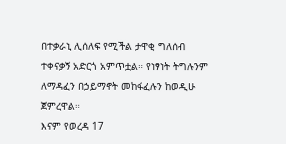በተቃራኒ ሊሰለፍ የሚችል ታዋቂ ግለሰብ ተቀናቃኝ አድርጎ አምጥቷል። የነፃነት ትግሉንም ለማዳፈን በኃይማኖት መከፋፈሉን ከወዲሁ ጀምረዋል።
እናም የወረዳ 17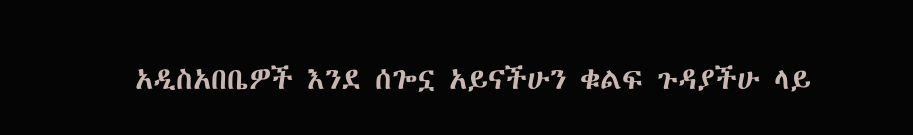አዲስአበቤዎች እንደ ሰጐኗ አይናችሁን ቁልፍ ጉዳያችሁ ላይ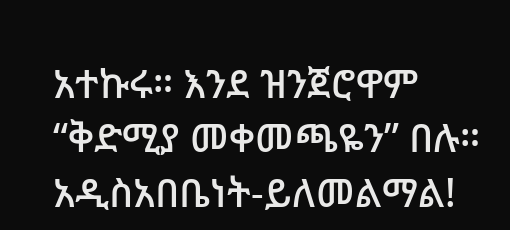አተኩሩ። እንደ ዝንጀሮዋም “ቅድሚያ መቀመጫዬን” በሉ።
አዲስአበቤነት-ይለመልማል!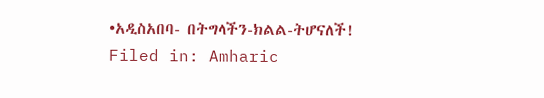•አዲስአበባ- በትግላችን-ክልል-ትሆናለች!
Filed in: Amharic